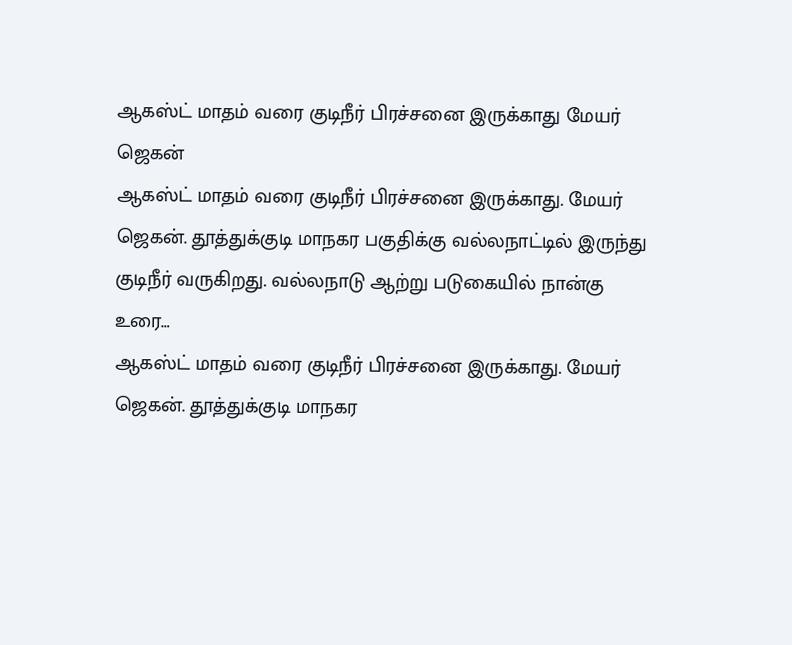ஆகஸ்ட் மாதம் வரை குடிநீர் பிரச்சனை இருக்காது மேயர் ஜெகன்
ஆகஸ்ட் மாதம் வரை குடிநீர் பிரச்சனை இருக்காது. மேயர் ஜெகன். தூத்துக்குடி மாநகர பகுதிக்கு வல்லநாட்டில் இருந்து குடிநீர் வருகிறது. வல்லநாடு ஆற்று படுகையில் நான்கு உரை…
ஆகஸ்ட் மாதம் வரை குடிநீர் பிரச்சனை இருக்காது. மேயர் ஜெகன். தூத்துக்குடி மாநகர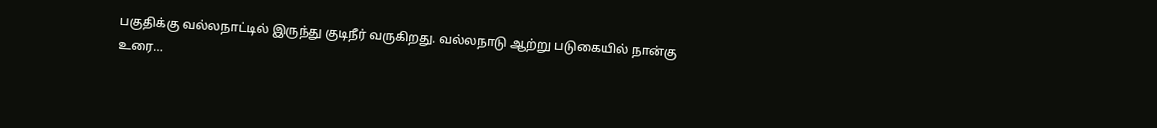பகுதிக்கு வல்லநாட்டில் இருந்து குடிநீர் வருகிறது. வல்லநாடு ஆற்று படுகையில் நான்கு உரை…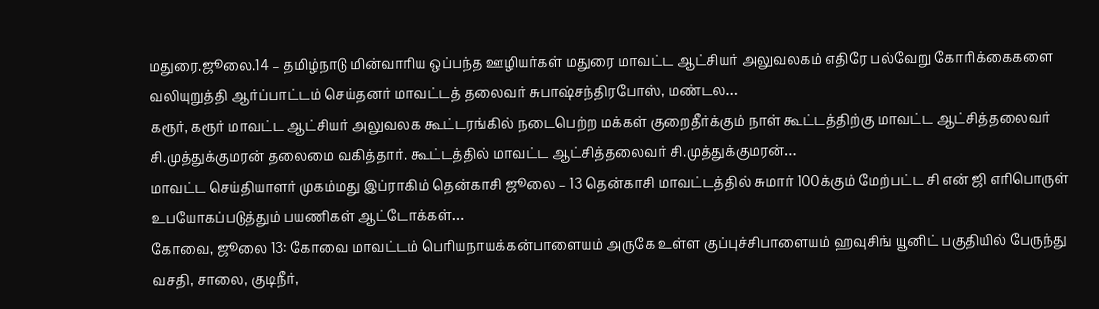மதுரை.ஜூலை.14 – தமிழ்நாடு மின்வாரிய ஒப்பந்த ஊழியர்கள் மதுரை மாவட்ட ஆட்சியர் அலுவலகம் எதிரே பல்வேறு கோரிக்கைகளை வலியுறுத்தி ஆர்ப்பாட்டம் செய்தனர் மாவட்டத் தலைவர் சுபாஷ்சந்திரபோஸ், மண்டல…
கரூர், கரூர் மாவட்ட ஆட்சியர் அலுவலக கூட்டரங்கில் நடைபெற்ற மக்கள் குறைதீர்க்கும் நாள் கூட்டத்திற்கு மாவட்ட ஆட்சித்தலைவர் சி.முத்துக்குமரன் தலைமை வகித்தார். கூட்டத்தில் மாவட்ட ஆட்சித்தலைவர் சி.முத்துக்குமரன்…
மாவட்ட செய்தியாளர் முகம்மது இப்ராகிம் தென்காசி ஜூலை – 13 தென்காசி மாவட்டத்தில் சுமார் 100க்கும் மேற்பட்ட சி என் ஜி எரிபொருள் உபயோகப்படுத்தும் பயணிகள் ஆட்டோக்கள்…
கோவை, ஜூலை 13: கோவை மாவட்டம் பெரியநாயக்கன்பாளையம் அருகே உள்ள குப்புச்சிபாளையம் ஹவுசிங் யூனிட் பகுதியில் பேருந்து வசதி, சாலை, குடிநீர்,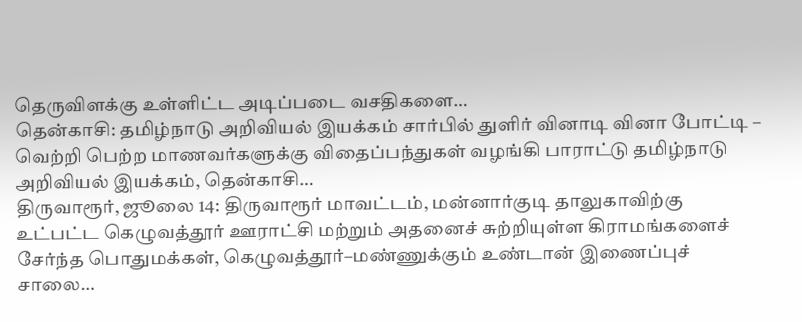தெருவிளக்கு உள்ளிட்ட அடிப்படை வசதிகளை…
தென்காசி: தமிழ்நாடு அறிவியல் இயக்கம் சார்பில் துளிர் வினாடி வினா போட்டி – வெற்றி பெற்ற மாணவர்களுக்கு விதைப்பந்துகள் வழங்கி பாராட்டு தமிழ்நாடு அறிவியல் இயக்கம், தென்காசி…
திருவாரூர், ஜூலை 14: திருவாரூர் மாவட்டம், மன்னார்குடி தாலுகாவிற்கு உட்பட்ட கெழுவத்தூர் ஊராட்சி மற்றும் அதனைச் சுற்றியுள்ள கிராமங்களைச் சேர்ந்த பொதுமக்கள், கெழுவத்தூர்–மண்ணுக்கும் உண்டான் இணைப்புச் சாலை…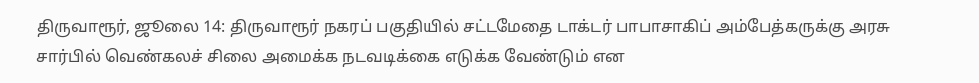திருவாரூர், ஜூலை 14: திருவாரூர் நகரப் பகுதியில் சட்டமேதை டாக்டர் பாபாசாகிப் அம்பேத்கருக்கு அரசு சார்பில் வெண்கலச் சிலை அமைக்க நடவடிக்கை எடுக்க வேண்டும் என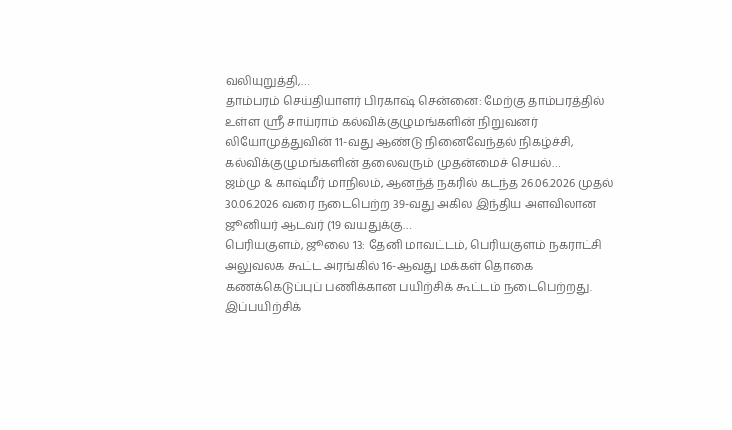வலியுறுத்தி,…
தாம்பரம் செய்தியாளர் பிரகாஷ் சென்னை: மேற்கு தாம்பரத்தில் உள்ள ஸ்ரீ சாய்ராம் கல்விக்குழுமங்களின் நிறுவனர் லியோமுத்துவின் 11-வது ஆண்டு நினைவேந்தல் நிகழ்ச்சி, கல்விக்குழுமங்களின் தலைவரும் முதன்மைச் செயல்…
ஜம்மு & காஷ்மீர் மாநிலம், ஆனந்த் நகரில் கடந்த 26.06.2026 முதல் 30.06.2026 வரை நடைபெற்ற 39-வது அகில இந்திய அளவிலான ஜூனியர் ஆடவர் (19 வயதுக்கு…
பெரியகுளம், ஜூலை 13: தேனி மாவட்டம், பெரியகுளம் நகராட்சி அலுவலக கூட்ட அரங்கில் 16-ஆவது மக்கள் தொகை கணக்கெடுப்புப் பணிக்கான பயிற்சிக் கூட்டம் நடைபெற்றது. இப்பயிற்சிக்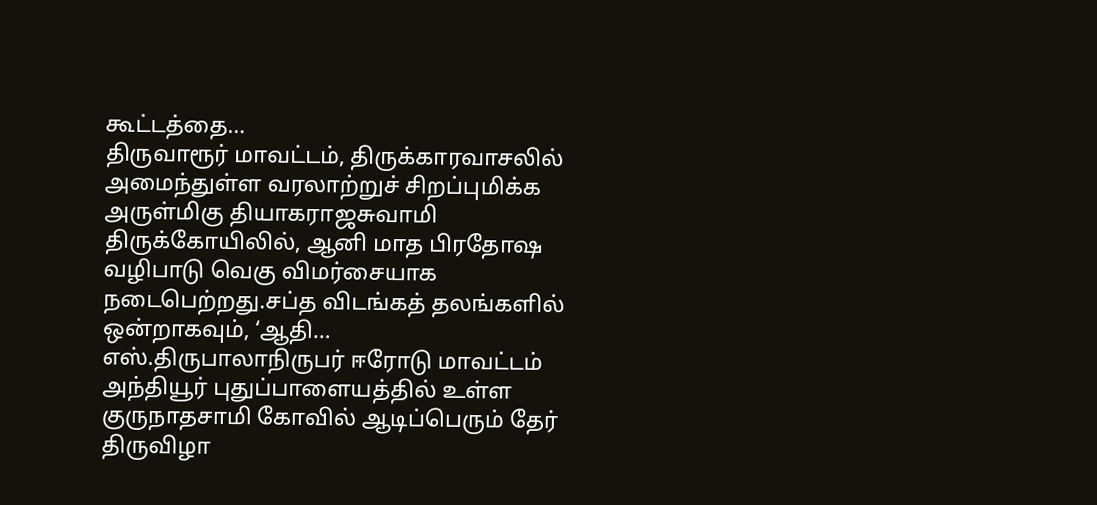கூட்டத்தை…
திருவாரூர் மாவட்டம், திருக்காரவாசலில் அமைந்துள்ள வரலாற்றுச் சிறப்புமிக்க அருள்மிகு தியாகராஜசுவாமி திருக்கோயிலில், ஆனி மாத பிரதோஷ வழிபாடு வெகு விமர்சையாக நடைபெற்றது.சப்த விடங்கத் தலங்களில் ஒன்றாகவும், ‘ஆதி…
எஸ்.திருபாலாநிருபர் ஈரோடு மாவட்டம் அந்தியூர் புதுப்பாளையத்தில் உள்ள குருநாதசாமி கோவில் ஆடிப்பெரும் தேர் திருவிழா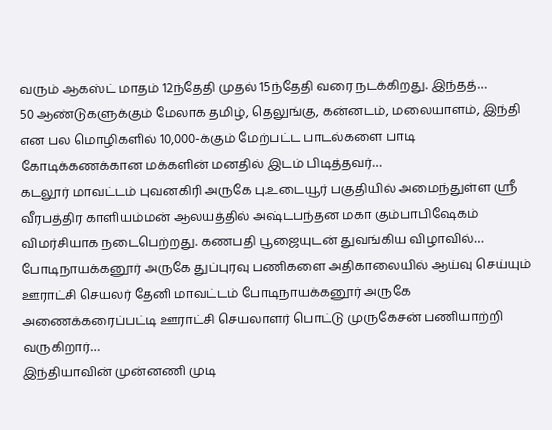வரும் ஆகஸ்ட் மாதம் 12ந்தேதி முதல் 15ந்தேதி வரை நடக்கிறது. இந்தத்…
50 ஆண்டுகளுக்கும் மேலாக தமிழ், தெலுங்கு, கன்னடம், மலையாளம், இந்தி என பல மொழிகளில் 10,000-க்கும் மேற்பட்ட பாடல்களை பாடி கோடிக்கணக்கான மக்களின் மனதில் இடம் பிடித்தவர்…
கடலூர் மாவட்டம் புவனகிரி அருகே பு.உடையூர் பகுதியில் அமைந்துள்ள ஸ்ரீ வீரபத்திர காளியம்மன் ஆலயத்தில் அஷ்டபந்தன மகா கும்பாபிஷேகம் விமர்சியாக நடைபெற்றது. கணபதி பூஜையுடன் துவங்கிய விழாவில்…
போடிநாயக்கனூர் அருகே துப்புரவு பணிகளை அதிகாலையில் ஆய்வு செய்யும் ஊராட்சி செயலர் தேனி மாவட்டம் போடிநாயக்கனூர் அருகே அணைக்கரைப்பட்டி ஊராட்சி செயலாளர் பொட்டு முருகேசன் பணியாற்றி வருகிறார்…
இந்தியாவின் முன்னணி முடி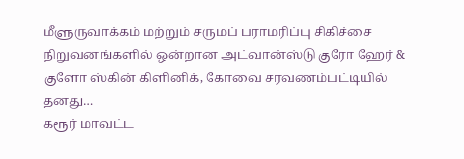மீளுருவாக்கம் மற்றும் சருமப் பராமரிப்பு சிகிச்சை நிறுவனங்களில் ஒன்றான அட்வான்ஸ்டு குரோ ஹேர் & குளோ ஸ்கின் கிளினிக், கோவை சரவணம்பட்டியில் தனது…
கரூர் மாவட்ட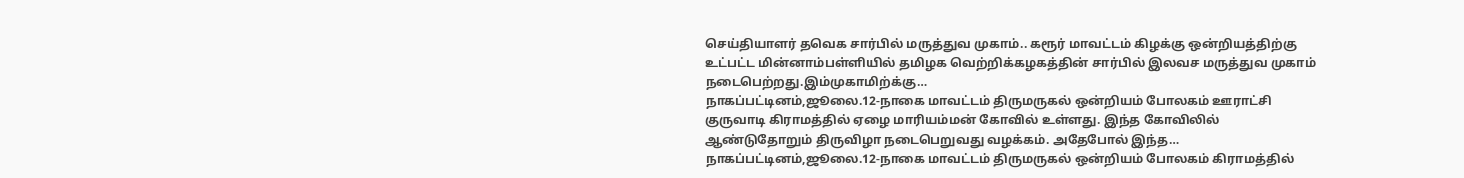செய்தியாளர் தவெக சார்பில் மருத்துவ முகாம்.. கரூர் மாவட்டம் கிழக்கு ஒன்றியத்திற்கு உட்பட்ட மின்னாம்பள்ளியில் தமிழக வெற்றிக்கழகத்தின் சார்பில் இலவச மருத்துவ முகாம் நடைபெற்றது.இம்முகாமிற்க்கு…
நாகப்பட்டினம்,ஜூலை.12-நாகை மாவட்டம் திருமருகல் ஒன்றியம் போலகம் ஊராட்சி குருவாடி கிராமத்தில் ஏழை மாரியம்மன் கோவில் உள்ளது. இந்த கோவிலில் ஆண்டுதோறும் திருவிழா நடைபெறுவது வழக்கம். அதேபோல் இந்த…
நாகப்பட்டினம்,ஜூலை.12-நாகை மாவட்டம் திருமருகல் ஒன்றியம் போலகம் கிராமத்தில்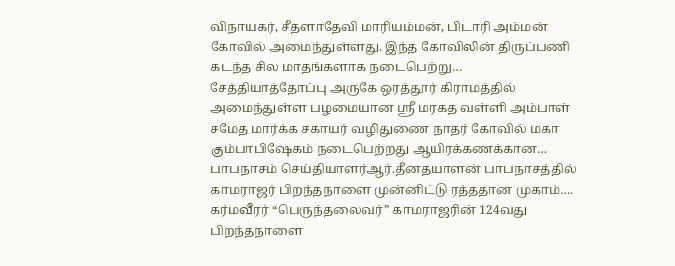விநாயகர், சீதளாதேவி மாரியம்மன், பிடாரி அம்மன் கோவில் அமைந்துள்ளது. இந்த கோவிலின் திருப்பணி கடந்த சில மாதங்களாக நடைபெற்று…
சேத்தியாத்தோப்பு அருகே ஒரத்தூர் கிராமத்தில் அமைந்துள்ள பழமையான ஸ்ரீ மரகத வள்ளி அம்பாள் சமேத மார்க்க சகாயர் வழிதுணை நாதர் கோவில் மகா கும்பாபிஷேகம் நடைபெற்றது ஆயிரக்கணக்கான…
பாபநாசம் செய்தியாளர்ஆர்.தீனதயாளன் பாபநாசத்தில் காமராஜர் பிறந்தநாளை முன்னிட்டு ரத்ததான முகாம்…. கர்மவீரர் “பெருந்தலைவர்” காமராஜரின் 124வது பிறந்தநாளை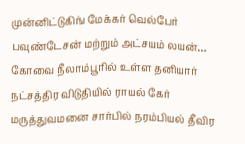முன்னிட்டுகிங் மேக்கர் வெல்பேர் பவுண்டேசன் மற்றும் அட்சயம் லயன்…
கோவை நீலாம்பூரில் உள்ள தனியார் நட்சத்திர விடுதியில் ராயல் கேர் மருத்துவமனை சார்பில் நரம்பியல் தீவிர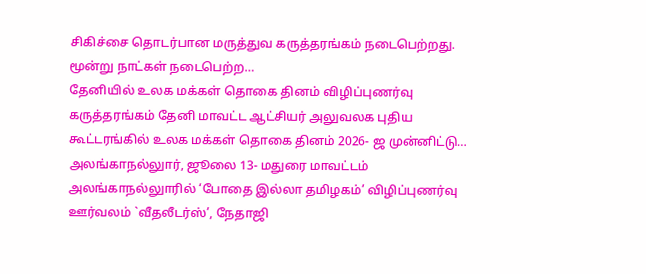சிகிச்சை தொடர்பான மருத்துவ கருத்தரங்கம் நடைபெற்றது. மூன்று நாட்கள் நடைபெற்ற…
தேனியில் உலக மக்கள் தொகை தினம் விழிப்புணர்வு கருத்தரங்கம் தேனி மாவட்ட ஆட்சியர் அலுவலக புதிய கூட்டரங்கில் உலக மக்கள் தொகை தினம் 2026- ஜ முன்னிட்டு…
அலங்காநல்லுார், ஜூலை 13- மதுரை மாவட்டம் அலங்காநல்லுாரில் ‘போதை இல்லா தமிழகம்’ விழிப்புணர்வு ஊர்வலம் `வீதலீடர்ஸ்’, நேதாஜி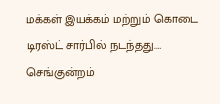மக்கள் இயக்கம் மற்றும் கொடை டிரஸ்ட் சார்பில் நடந்தது.…
செங்குன்றம்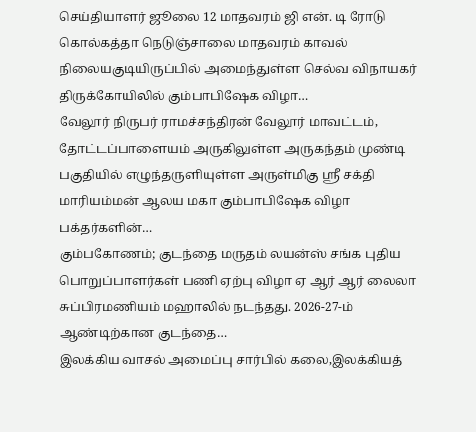செய்தியாளர் ஜூலை 12 மாதவரம் ஜி என். டி ரோடு கொல்கத்தா நெடுஞ்சாலை மாதவரம் காவல் நிலையகுடியிருப்பில் அமைந்துள்ள செல்வ விநாயகர் திருக்கோயிலில் கும்பாபிஷேக விழா…
வேலூர் நிருபர் ராமச்சந்திரன் வேலூர் மாவட்டம், தோட்டப்பாளையம் அருகிலுள்ள அருகந்தம் முண்டி பகுதியில் எழுந்தருளியுள்ள அருள்மிகு ஸ்ரீ சக்தி மாரியம்மன் ஆலய மகா கும்பாபிஷேக விழா பக்தர்களின்…
கும்பகோணம்; குடந்தை மருதம் லயன்ஸ் சங்க புதிய பொறுப்பாளர்கள் பணி ஏற்பு விழா ஏ ஆர் ஆர் லைலா சுப்பிரமணியம் மஹாலில் நடந்தது. 2026-27-ம் ஆண்டிற்கான குடந்தை…
இலக்கிய வாசல் அமைப்பு சார்பில் கலை,இலக்கியத்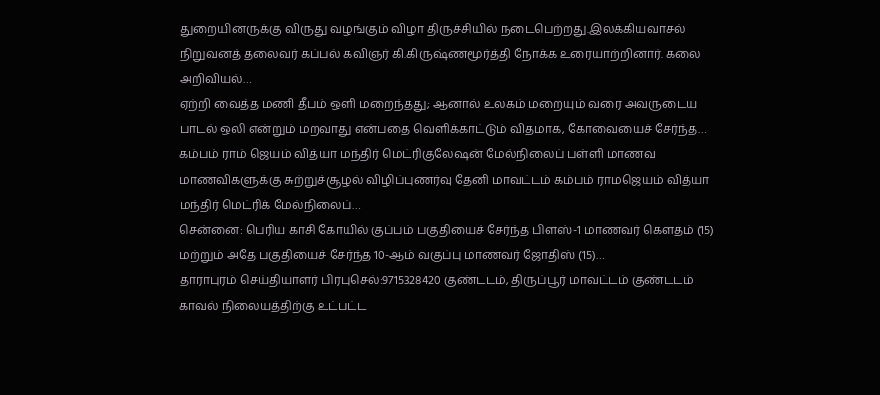துறையினருக்கு விருது வழங்கும் விழா திருச்சியில் நடைபெற்றது.இலக்கியவாசல் நிறுவனத் தலைவர் கப்பல் கவிஞர் கி.கிருஷ்ணமூர்த்தி நோக்க உரையாற்றினார். கலை அறிவியல்…
ஏற்றி வைத்த மணி தீபம் ஒளி மறைந்தது; ஆனால் உலகம் மறையும் வரை அவருடைய பாடல் ஒலி என்றும் மறவாது என்பதை வெளிக்காட்டும் விதமாக, கோவையைச் சேர்ந்த…
கம்பம் ராம் ஜெயம் வித்யா மந்திர் மெட்ரிகுலேஷன் மேல்நிலைப் பள்ளி மாணவ மாணவிகளுக்கு சுற்றுச்சூழல் விழிப்புணர்வு தேனி மாவட்டம் கம்பம் ராமஜெயம் வித்யா மந்திர் மெட்ரிக் மேல்நிலைப்…
சென்னை: பெரிய காசி கோயில் குப்பம் பகுதியைச் சேர்ந்த பிளஸ்-1 மாணவர் கௌதம் (15) மற்றும் அதே பகுதியைச் சேர்ந்த 10-ஆம் வகுப்பு மாணவர் ஜோதிஸ் (15)…
தாராபுரம் செய்தியாளர் பிரபுசெல்:9715328420 குண்டடம், திருப்பூர் மாவட்டம் குண்டடம் காவல் நிலையத்திற்கு உட்பட்ட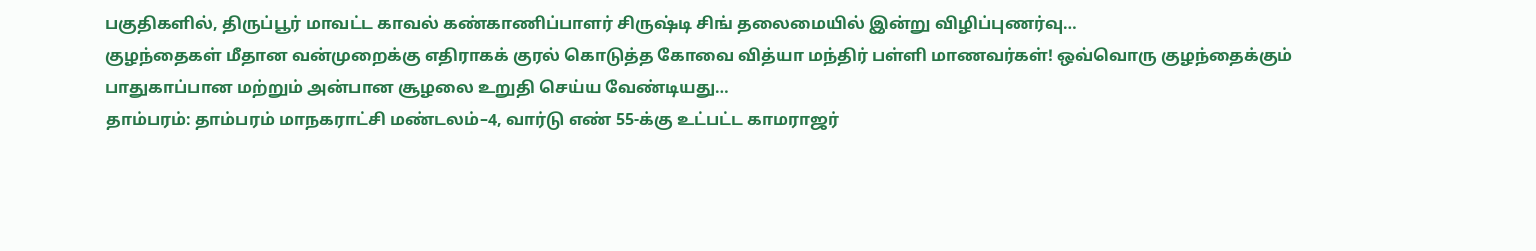பகுதிகளில், திருப்பூர் மாவட்ட காவல் கண்காணிப்பாளர் சிருஷ்டி சிங் தலைமையில் இன்று விழிப்புணர்வு…
குழந்தைகள் மீதான வன்முறைக்கு எதிராகக் குரல் கொடுத்த கோவை வித்யா மந்திர் பள்ளி மாணவர்கள்! ஒவ்வொரு குழந்தைக்கும் பாதுகாப்பான மற்றும் அன்பான சூழலை உறுதி செய்ய வேண்டியது…
தாம்பரம்: தாம்பரம் மாநகராட்சி மண்டலம்–4, வார்டு எண் 55-க்கு உட்பட்ட காமராஜர்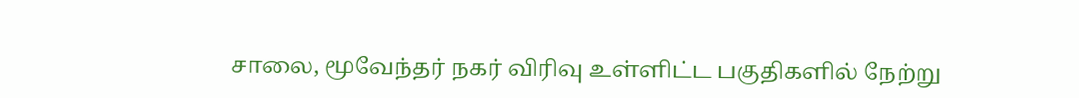சாலை, மூவேந்தர் நகர் விரிவு உள்ளிட்ட பகுதிகளில் நேற்று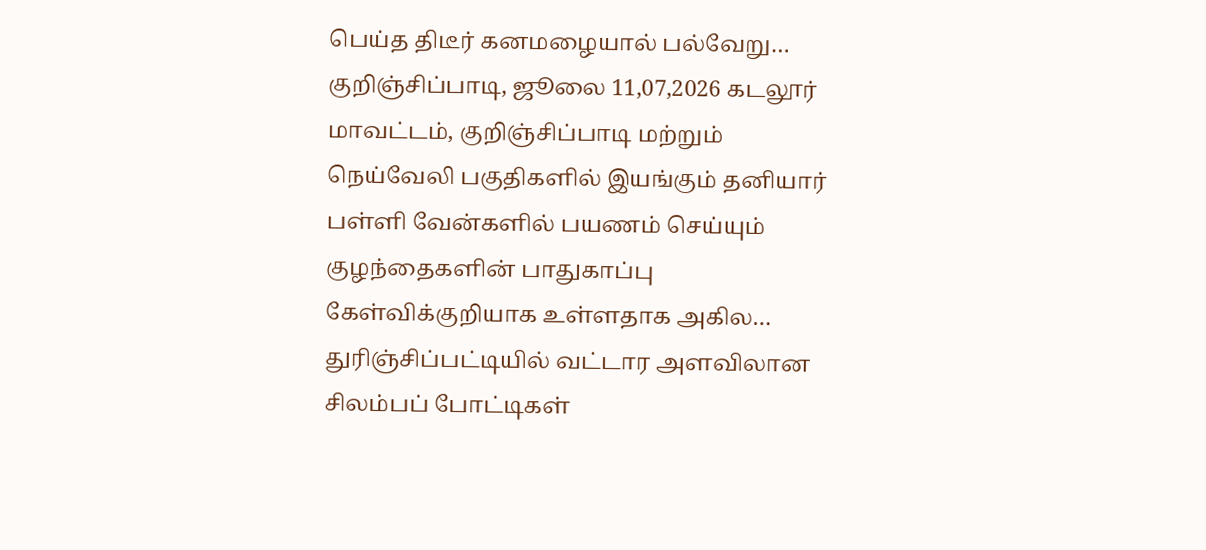பெய்த திடீர் கனமழையால் பல்வேறு…
குறிஞ்சிப்பாடி, ஜூலை 11,07,2026 கடலூர் மாவட்டம், குறிஞ்சிப்பாடி மற்றும் நெய்வேலி பகுதிகளில் இயங்கும் தனியார் பள்ளி வேன்களில் பயணம் செய்யும் குழந்தைகளின் பாதுகாப்பு கேள்விக்குறியாக உள்ளதாக அகில…
துரிஞ்சிப்பட்டியில் வட்டார அளவிலான சிலம்பப் போட்டிகள்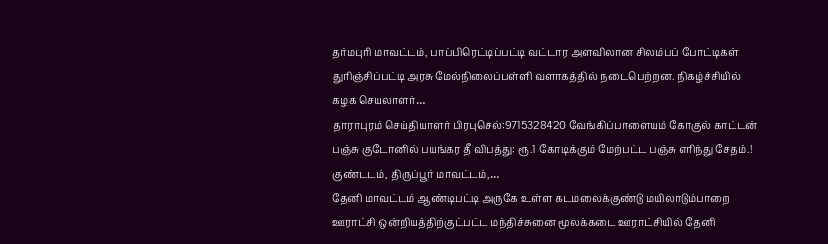தர்மபுரி மாவட்டம், பாப்பிரெட்டிப்பட்டி வட்டார அளவிலான சிலம்பப் போட்டிகள் துரிஞ்சிப்பட்டி அரசு மேல்நிலைப்பள்ளி வளாகத்தில் நடைபெற்றன. நிகழ்ச்சியில் கழக செயலாளர்…
தாராபுரம் செய்தியாளர் பிரபுசெல்:9715328420 வேங்கிப்பாளையம் கோகுல் காட்டன் பஞ்சு குடோனில் பயங்கர தீ விபத்து: ரூ.1 கோடிக்கும் மேற்பட்ட பஞ்சு எரிந்து சேதம்.! குண்டடம், திருப்பூர் மாவட்டம்,…
தேனி மாவட்டம் ஆண்டிபட்டி அருகே உள்ள கடமலைக்குண்டு மயிலாடும்பாறை ஊராட்சி ஒன்றியத்திற்குட்பட்ட மந்திச்சுனை மூலக்கடை ஊராட்சியில் தேனி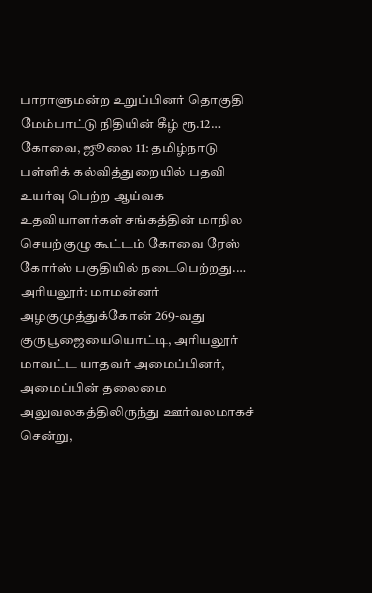பாராளுமன்ற உறுப்பினர் தொகுதி மேம்பாட்டு நிதியின் கீழ் ரூ.12…
கோவை, ஜூலை 11: தமிழ்நாடு பள்ளிக் கல்வித்துறையில் பதவி உயர்வு பெற்ற ஆய்வக உதவியாளர்கள் சங்கத்தின் மாநில செயற்குழு கூட்டம் கோவை ரேஸ் கோர்ஸ் பகுதியில் நடைபெற்றது.…
அரியலூர்: மாமன்னர் அழகுமுத்துக்கோன் 269-வது குருபூஜையையொட்டி, அரியலூர் மாவட்ட யாதவர் அமைப்பினர், அமைப்பின் தலைமை அலுவலகத்திலிருந்து ஊர்வலமாகச் சென்று,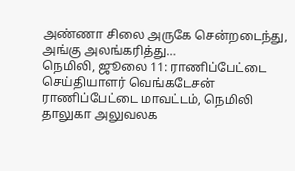அண்ணா சிலை அருகே சென்றடைந்து, அங்கு அலங்கரித்து…
நெமிலி, ஜூலை 11: ராணிப்பேட்டை செய்தியாளர் வெங்கடேசன் ராணிப்பேட்டை மாவட்டம், நெமிலி தாலுகா அலுவலக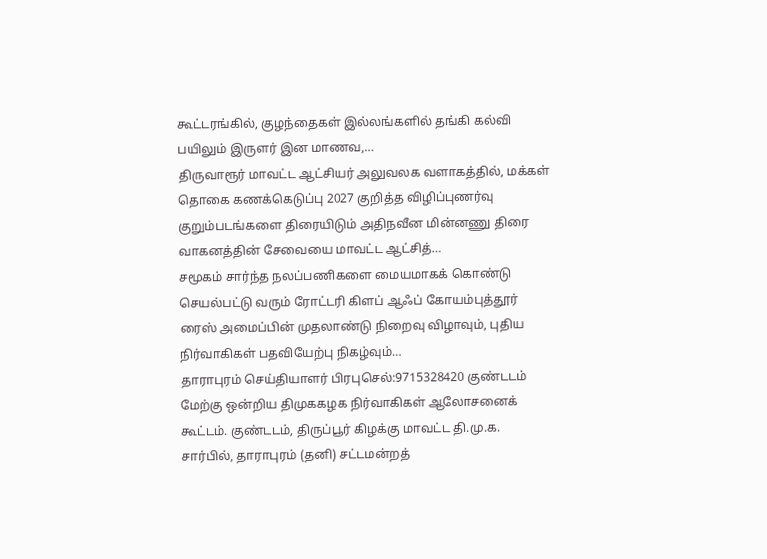கூட்டரங்கில், குழந்தைகள் இல்லங்களில் தங்கி கல்வி பயிலும் இருளர் இன மாணவ,…
திருவாரூர் மாவட்ட ஆட்சியர் அலுவலக வளாகத்தில், மக்கள் தொகை கணக்கெடுப்பு 2027 குறித்த விழிப்புணர்வு குறும்படங்களை திரையிடும் அதிநவீன மின்னணு திரை வாகனத்தின் சேவையை மாவட்ட ஆட்சித்…
சமூகம் சார்ந்த நலப்பணிகளை மையமாகக் கொண்டு செயல்பட்டு வரும் ரோட்டரி கிளப் ஆஃப் கோயம்புத்தூர் ரைஸ் அமைப்பின் முதலாண்டு நிறைவு விழாவும், புதிய நிர்வாகிகள் பதவியேற்பு நிகழ்வும்…
தாராபுரம் செய்தியாளர் பிரபுசெல்:9715328420 குண்டடம் மேற்கு ஒன்றிய திமுககழக நிர்வாகிகள் ஆலோசனைக் கூட்டம். குண்டடம், திருப்பூர் கிழக்கு மாவட்ட தி.மு.க. சார்பில், தாராபுரம் (தனி) சட்டமன்றத்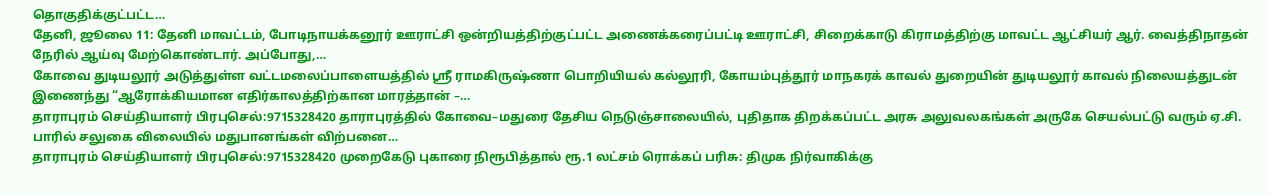தொகுதிக்குட்பட்ட…
தேனி, ஜூலை 11: தேனி மாவட்டம், போடிநாயக்கனூர் ஊராட்சி ஒன்றியத்திற்குட்பட்ட அணைக்கரைப்பட்டி ஊராட்சி, சிறைக்காடு கிராமத்திற்கு மாவட்ட ஆட்சியர் ஆர். வைத்திநாதன் நேரில் ஆய்வு மேற்கொண்டார். அப்போது,…
கோவை துடியலூர் அடுத்துள்ள வட்டமலைப்பாளையத்தில் ஸ்ரீ ராமகிருஷ்ணா பொறியியல் கல்லூரி, கோயம்புத்தூர் மாநகரக் காவல் துறையின் துடியலூர் காவல் நிலையத்துடன் இணைந்து “ஆரோக்கியமான எதிர்காலத்திற்கான மாரத்தான் –…
தாராபுரம் செய்தியாளர் பிரபுசெல்:9715328420 தாராபுரத்தில் கோவை–மதுரை தேசிய நெடுஞ்சாலையில், புதிதாக திறக்கப்பட்ட அரசு அலுவலகங்கள் அருகே செயல்பட்டு வரும் ஏ.சி. பாரில் சலுகை விலையில் மதுபானங்கள் விற்பனை…
தாராபுரம் செய்தியாளர் பிரபுசெல்:9715328420 முறைகேடு புகாரை நிரூபித்தால் ரூ.1 லட்சம் ரொக்கப் பரிசு: திமுக நிர்வாகிக்கு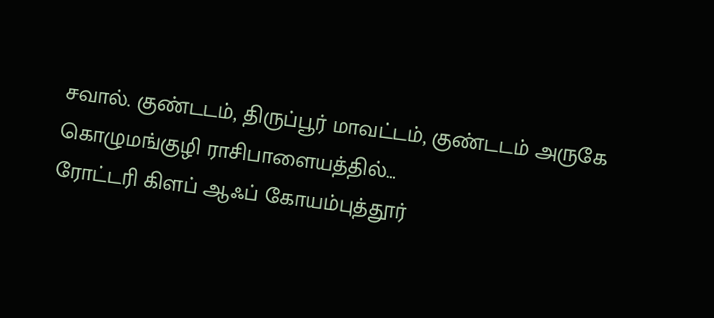சவால். குண்டடம், திருப்பூர் மாவட்டம், குண்டடம் அருகே கொழுமங்குழி ராசிபாளையத்தில்…
ரோட்டரி கிளப் ஆஃப் கோயம்புத்தூர்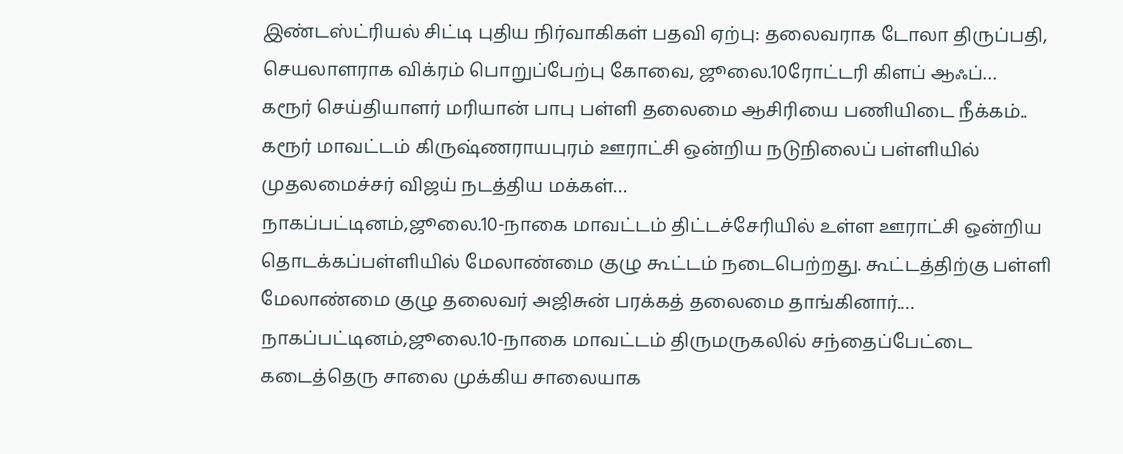இண்டஸ்ட்ரியல் சிட்டி புதிய நிர்வாகிகள் பதவி ஏற்பு: தலைவராக டோலா திருப்பதி, செயலாளராக விக்ரம் பொறுப்பேற்பு கோவை, ஜூலை.10ரோட்டரி கிளப் ஆஃப்…
கரூர் செய்தியாளர் மரியான் பாபு பள்ளி தலைமை ஆசிரியை பணியிடை நீக்கம்.. கரூர் மாவட்டம் கிருஷ்ணராயபுரம் ஊராட்சி ஒன்றிய நடுநிலைப் பள்ளியில் முதலமைச்சர் விஜய் நடத்திய மக்கள்…
நாகப்பட்டினம்,ஜூலை.10-நாகை மாவட்டம் திட்டச்சேரியில் உள்ள ஊராட்சி ஒன்றிய தொடக்கப்பள்ளியில் மேலாண்மை குழு கூட்டம் நடைபெற்றது. கூட்டத்திற்கு பள்ளி மேலாண்மை குழு தலைவர் அஜிசுன் பரக்கத் தலைமை தாங்கினார்.…
நாகப்பட்டினம்,ஜூலை.10-நாகை மாவட்டம் திருமருகலில் சந்தைப்பேட்டை கடைத்தெரு சாலை முக்கிய சாலையாக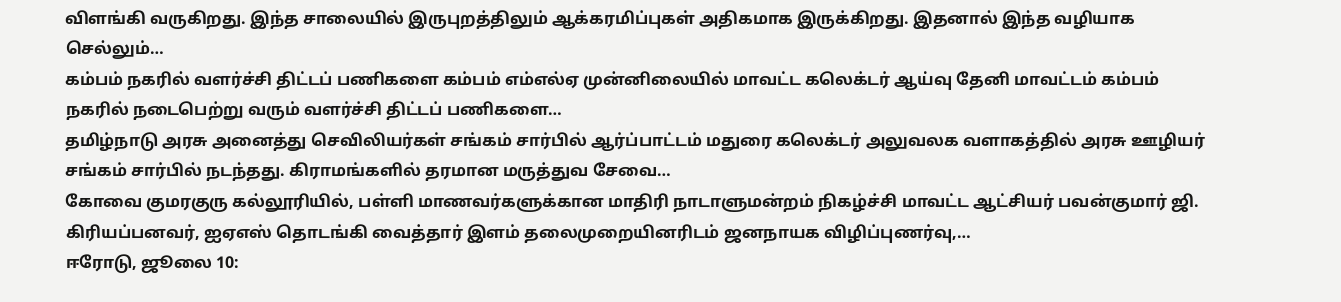விளங்கி வருகிறது. இந்த சாலையில் இருபுறத்திலும் ஆக்கரமிப்புகள் அதிகமாக இருக்கிறது. இதனால் இந்த வழியாக செல்லும்…
கம்பம் நகரில் வளர்ச்சி திட்டப் பணிகளை கம்பம் எம்எல்ஏ முன்னிலையில் மாவட்ட கலெக்டர் ஆய்வு தேனி மாவட்டம் கம்பம் நகரில் நடைபெற்று வரும் வளர்ச்சி திட்டப் பணிகளை…
தமிழ்நாடு அரசு அனைத்து செவிலியர்கள் சங்கம் சார்பில் ஆர்ப்பாட்டம் மதுரை கலெக்டர் அலுவலக வளாகத்தில் அரசு ஊழியர் சங்கம் சார்பில் நடந்தது. கிராமங்களில் தரமான மருத்துவ சேவை…
கோவை குமரகுரு கல்லூரியில், பள்ளி மாணவர்களுக்கான மாதிரி நாடாளுமன்றம் நிகழ்ச்சி மாவட்ட ஆட்சியர் பவன்குமார் ஜி. கிரியப்பனவர், ஐஏஎஸ் தொடங்கி வைத்தார் இளம் தலைமுறையினரிடம் ஜனநாயக விழிப்புணர்வு,…
ஈரோடு, ஜூலை 10: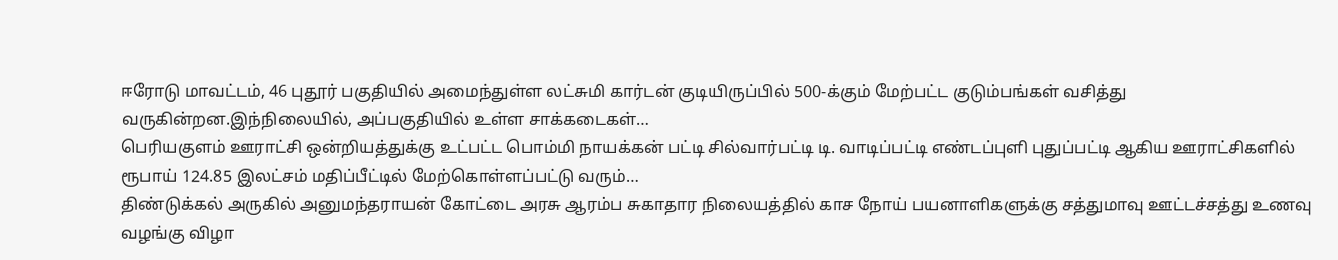ஈரோடு மாவட்டம், 46 புதூர் பகுதியில் அமைந்துள்ள லட்சுமி கார்டன் குடியிருப்பில் 500-க்கும் மேற்பட்ட குடும்பங்கள் வசித்து வருகின்றன.இந்நிலையில், அப்பகுதியில் உள்ள சாக்கடைகள்…
பெரியகுளம் ஊராட்சி ஒன்றியத்துக்கு உட்பட்ட பொம்மி நாயக்கன் பட்டி சில்வார்பட்டி டி. வாடிப்பட்டி எண்டப்புளி புதுப்பட்டி ஆகிய ஊராட்சிகளில் ரூபாய் 124.85 இலட்சம் மதிப்பீட்டில் மேற்கொள்ளப்பட்டு வரும்…
திண்டுக்கல் அருகில் அனுமந்தராயன் கோட்டை அரசு ஆரம்ப சுகாதார நிலையத்தில் காச நோய் பயனாளிகளுக்கு சத்துமாவு ஊட்டச்சத்து உணவு வழங்கு விழா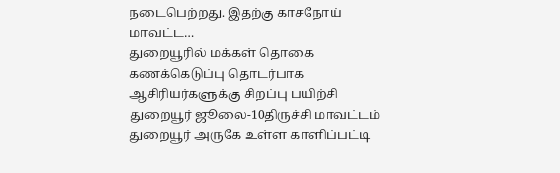நடைபெற்றது. இதற்கு காசநோய் மாவட்ட…
துறையூரில் மக்கள் தொகை கணக்கெடுப்பு தொடர்பாக ஆசிரியர்களுக்கு சிறப்பு பயிற்சி துறையூர் ஜூலை-10திருச்சி மாவட்டம் துறையூர் அருகே உள்ள காளிப்பட்டி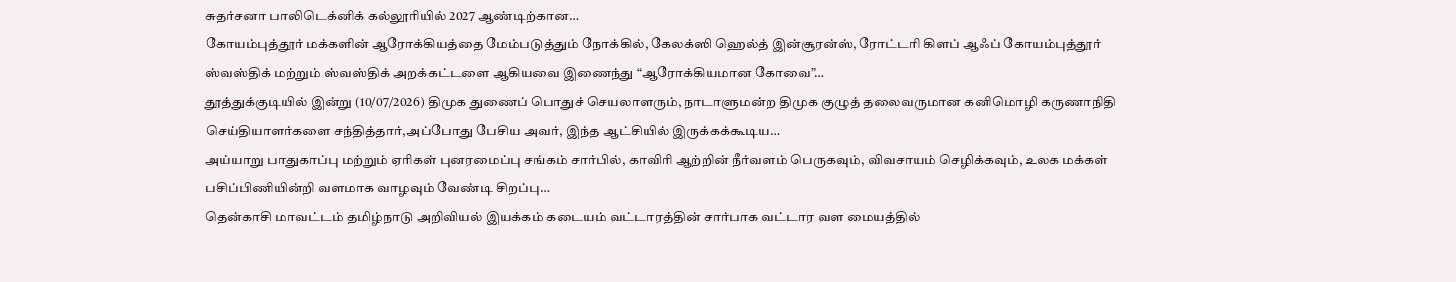சுதர்சனா பாலிடெக்னிக் கல்லூரியில் 2027 ஆண்டிற்கான…
கோயம்புத்தூர் மக்களின் ஆரோக்கியத்தை மேம்படுத்தும் நோக்கில், கேலக்ஸி ஹெல்த் இன்சூரன்ஸ், ரோட்டரி கிளப் ஆஃப் கோயம்புத்தூர் ஸ்வஸ்திக் மற்றும் ஸ்வஸ்திக் அறக்கட்டளை ஆகியவை இணைந்து “ஆரோக்கியமான கோவை”…
தூத்துக்குடியில் இன்று (10/07/2026) திமுக துணைப் பொதுச் செயலாளரும், நாடாளுமன்ற திமுக குழுத் தலைவருமான கனிமொழி கருணாநிதி செய்தியாளர்களை சந்தித்தார்,அப்போது பேசிய அவர், இந்த ஆட்சியில் இருக்கக்கூடிய…
அய்யாறு பாதுகாப்பு மற்றும் ஏரிகள் புனரமைப்பு சங்கம் சார்பில், காவிரி ஆற்றின் நீர்வளம் பெருகவும், விவசாயம் செழிக்கவும், உலக மக்கள் பசிப்பிணியின்றி வளமாக வாழவும் வேண்டி சிறப்பு…
தென்காசி மாவட்டம் தமிழ்நாடு அறிவியல் இயக்கம் கடையம் வட்டாரத்தின் சார்பாக வட்டார வள மையத்தில்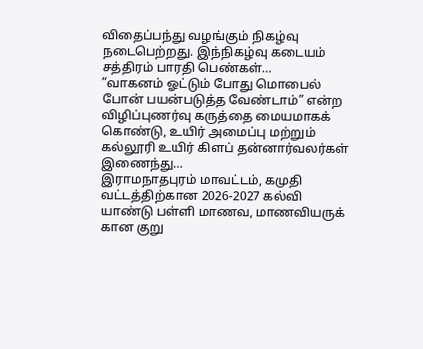விதைப்பந்து வழங்கும் நிகழ்வு நடைபெற்றது. இந்நிகழ்வு கடையம் சத்திரம் பாரதி பெண்கள்…
”வாகனம் ஓட்டும் போது மொபைல் போன் பயன்படுத்த வேண்டாம்” என்ற விழிப்புணர்வு கருத்தை மையமாகக் கொண்டு, உயிர் அமைப்பு மற்றும் கல்லூரி உயிர் கிளப் தன்னார்வலர்கள் இணைந்து…
இராமநாதபுரம் மாவட்டம், கமுதி வட்டத்திற்கான 2026-2027 கல்வி யாண்டு பள்ளி மாணவ, மாணவியருக் கான குறு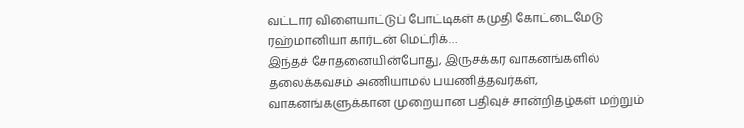வட்டார விளையாட்டுப் போட்டிகள் கமுதி கோட்டைமேடு ரஹ்மானியா கார்டன் மெட்ரிக்…
இந்தச் சோதனையின்போது, இருசக்கர வாகனங்களில் தலைக்கவசம் அணியாமல் பயணித்தவர்கள், வாகனங்களுக்கான முறையான பதிவுச் சான்றிதழ்கள் மற்றும்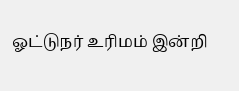ஓட்டுநர் உரிமம் இன்றி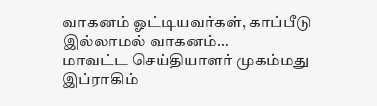வாகனம் ஓட்டியவர்கள், காப்பீடு இல்லாமல் வாகனம்…
மாவட்ட செய்தியாளர் முகம்மது இப்ராகிம்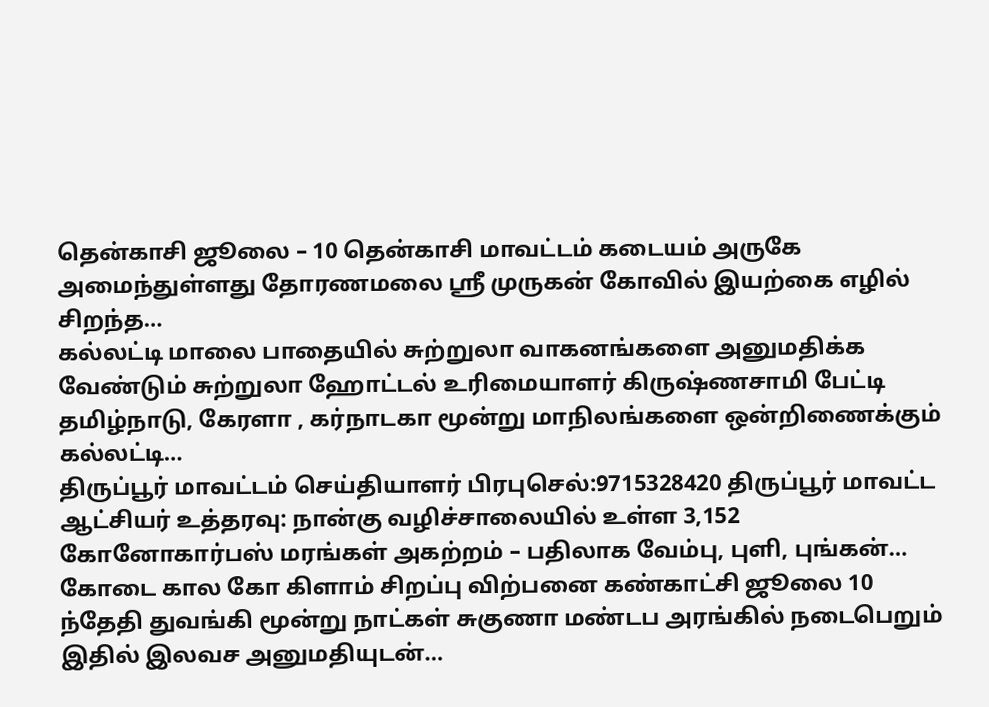தென்காசி ஜூலை – 10 தென்காசி மாவட்டம் கடையம் அருகே அமைந்துள்ளது தோரணமலை ஸ்ரீ முருகன் கோவில் இயற்கை எழில் சிறந்த…
கல்லட்டி மாலை பாதையில் சுற்றுலா வாகனங்களை அனுமதிக்க வேண்டும் சுற்றுலா ஹோட்டல் உரிமையாளர் கிருஷ்ணசாமி பேட்டி தமிழ்நாடு, கேரளா , கர்நாடகா மூன்று மாநிலங்களை ஒன்றிணைக்கும் கல்லட்டி…
திருப்பூர் மாவட்டம் செய்தியாளர் பிரபுசெல்:9715328420 திருப்பூர் மாவட்ட ஆட்சியர் உத்தரவு: நான்கு வழிச்சாலையில் உள்ள 3,152 கோனோகார்பஸ் மரங்கள் அகற்றம் – பதிலாக வேம்பு, புளி, புங்கன்…
கோடை கால கோ கிளாம் சிறப்பு விற்பனை கண்காட்சி ஜூலை 10 ந்தேதி துவங்கி மூன்று நாட்கள் சுகுணா மண்டப அரங்கில் நடைபெறும் இதில் இலவச அனுமதியுடன்…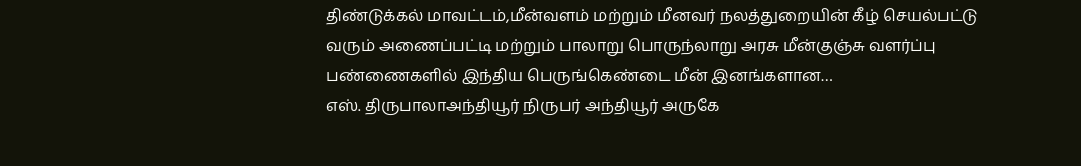திண்டுக்கல் மாவட்டம்,மீன்வளம் மற்றும் மீனவர் நலத்துறையின் கீழ் செயல்பட்டு வரும் அணைப்பட்டி மற்றும் பாலாறு பொருந்லாறு அரசு மீன்குஞ்சு வளர்ப்பு பண்ணைகளில் இந்திய பெருங்கெண்டை மீன் இனங்களான…
எஸ். திருபாலாஅந்தியூர் நிருபர் அந்தியூர் அருகே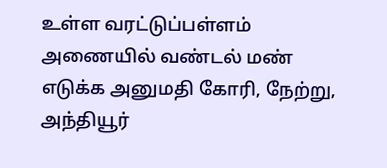உள்ள வரட்டுப்பள்ளம் அணையில் வண்டல் மண் எடுக்க அனுமதி கோரி, நேற்று, அந்தியூர்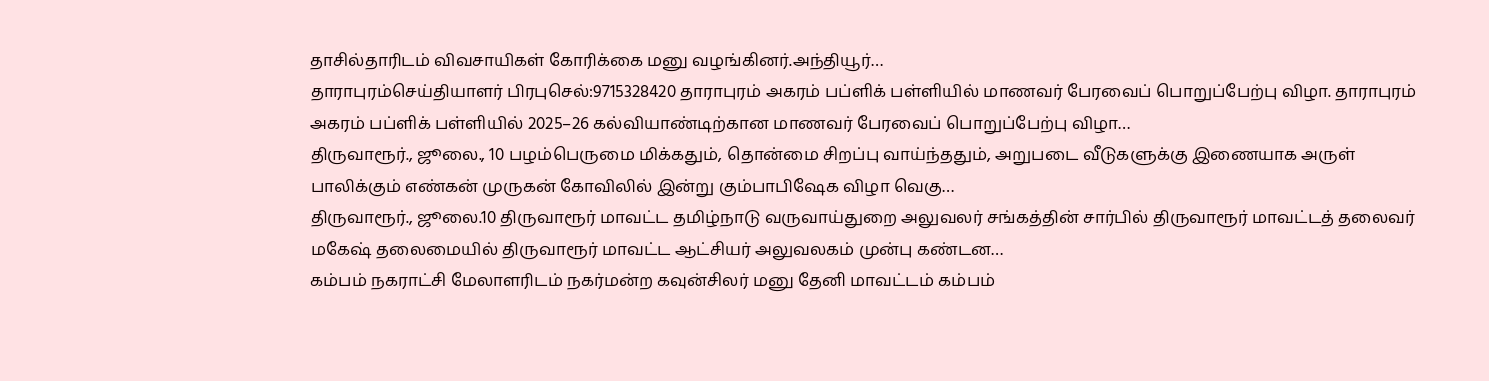தாசில்தாரிடம் விவசாயிகள் கோரிக்கை மனு வழங்கினர்.அந்தியூர்…
தாராபுரம்செய்தியாளர் பிரபுசெல்:9715328420 தாராபுரம் அகரம் பப்ளிக் பள்ளியில் மாணவர் பேரவைப் பொறுப்பேற்பு விழா. தாராபுரம் அகரம் பப்ளிக் பள்ளியில் 2025–26 கல்வியாண்டிற்கான மாணவர் பேரவைப் பொறுப்பேற்பு விழா…
திருவாரூர்., ஜூலை., 10 பழம்பெருமை மிக்கதும், தொன்மை சிறப்பு வாய்ந்ததும், அறுபடை வீடுகளுக்கு இணையாக அருள் பாலிக்கும் எண்கன் முருகன் கோவிலில் இன்று கும்பாபிஷேக விழா வெகு…
திருவாரூர்., ஜூலை.10 திருவாரூர் மாவட்ட தமிழ்நாடு வருவாய்துறை அலுவலர் சங்கத்தின் சார்பில் திருவாரூர் மாவட்டத் தலைவர் மகேஷ் தலைமையில் திருவாரூர் மாவட்ட ஆட்சியர் அலுவலகம் முன்பு கண்டன…
கம்பம் நகராட்சி மேலாளரிடம் நகர்மன்ற கவுன்சிலர் மனு தேனி மாவட்டம் கம்பம்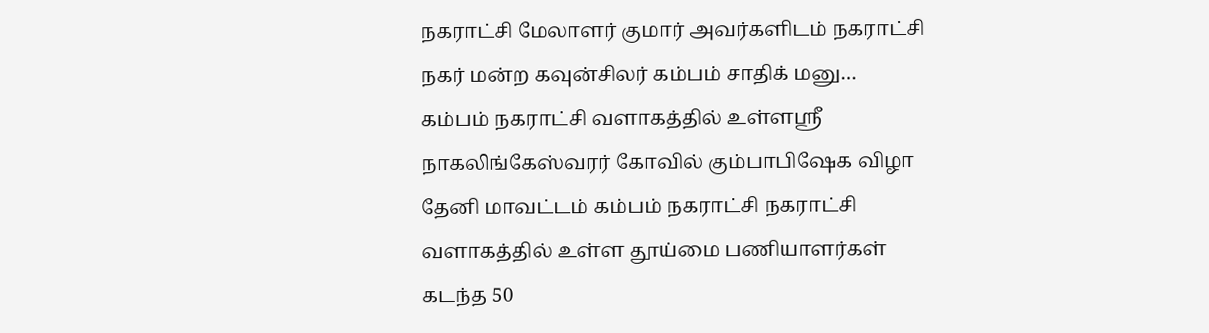நகராட்சி மேலாளர் குமார் அவர்களிடம் நகராட்சி நகர் மன்ற கவுன்சிலர் கம்பம் சாதிக் மனு…
கம்பம் நகராட்சி வளாகத்தில் உள்ளஸ்ரீ நாகலிங்கேஸ்வரர் கோவில் கும்பாபிஷேக விழா தேனி மாவட்டம் கம்பம் நகராட்சி நகராட்சி வளாகத்தில் உள்ள தூய்மை பணியாளர்கள் கடந்த 50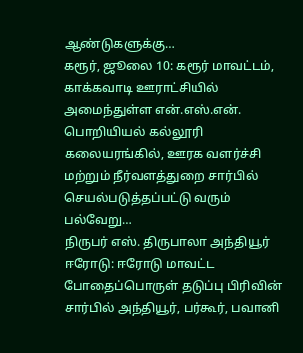ஆண்டுகளுக்கு…
கரூர், ஜூலை 10: கரூர் மாவட்டம், காக்கவாடி ஊராட்சியில் அமைந்துள்ள என்.எஸ்.என். பொறியியல் கல்லூரி கலையரங்கில், ஊரக வளர்ச்சி மற்றும் நீர்வளத்துறை சார்பில் செயல்படுத்தப்பட்டு வரும் பல்வேறு…
நிருபர் எஸ். திருபாலா அந்தியூர் ஈரோடு: ஈரோடு மாவட்ட போதைப்பொருள் தடுப்பு பிரிவின் சார்பில் அந்தியூர், பர்கூர், பவானி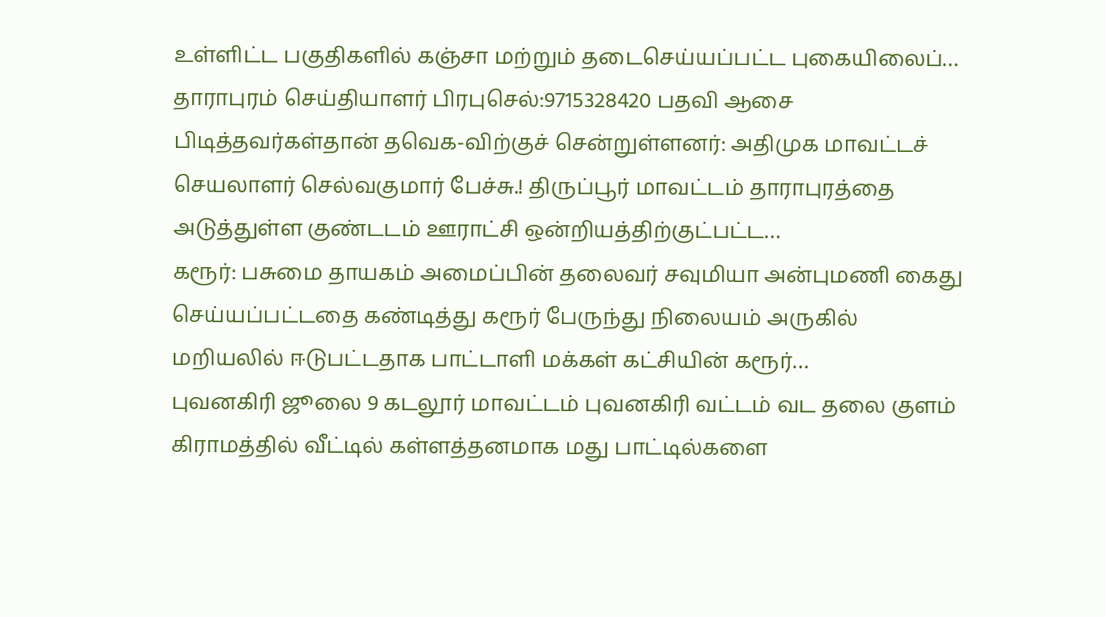உள்ளிட்ட பகுதிகளில் கஞ்சா மற்றும் தடைசெய்யப்பட்ட புகையிலைப்…
தாராபுரம் செய்தியாளர் பிரபுசெல்:9715328420 பதவி ஆசை பிடித்தவர்கள்தான் தவெக-விற்குச் சென்றுள்ளனர்: அதிமுக மாவட்டச் செயலாளர் செல்வகுமார் பேச்சு.! திருப்பூர் மாவட்டம் தாராபுரத்தை அடுத்துள்ள குண்டடம் ஊராட்சி ஒன்றியத்திற்குட்பட்ட…
கரூர்: பசுமை தாயகம் அமைப்பின் தலைவர் சவுமியா அன்புமணி கைது செய்யப்பட்டதை கண்டித்து கரூர் பேருந்து நிலையம் அருகில் மறியலில் ஈடுபட்டதாக பாட்டாளி மக்கள் கட்சியின் கரூர்…
புவனகிரி ஜூலை 9 கடலூர் மாவட்டம் புவனகிரி வட்டம் வட தலை குளம் கிராமத்தில் வீட்டில் கள்ளத்தனமாக மது பாட்டில்களை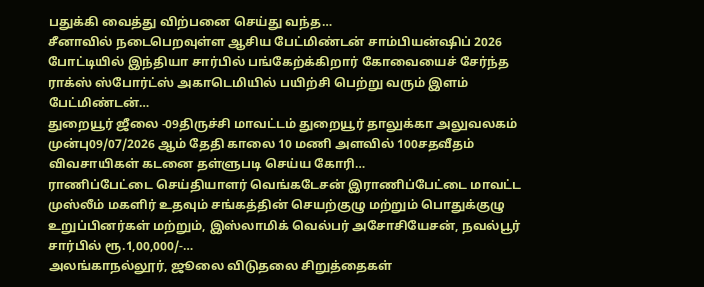பதுக்கி வைத்து விற்பனை செய்து வந்த…
சீனாவில் நடைபெறவுள்ள ஆசிய பேட்மிண்டன் சாம்பியன்ஷிப் 2026 போட்டியில் இந்தியா சார்பில் பங்கேற்க்கிறார் கோவையைச் சேர்ந்த ராக்ஸ் ஸ்போர்ட்ஸ் அகாடெமியில் பயிற்சி பெற்று வரும் இளம் பேட்மிண்டன்…
துறையூர் ஜீலை -09திருச்சி மாவட்டம் துறையூர் தாலுக்கா அலுவலகம் முன்பு09/07/2026 ஆம் தேதி காலை 10 மணி அளவில் 100சதவீதம் விவசாயிகள் கடனை தள்ளுபடி செய்ய கோரி…
ராணிப்பேட்டை செய்தியாளர் வெங்கடேசன் இராணிப்பேட்டை மாவட்ட முஸ்லீம் மகளிர் உதவும் சங்கத்தின் செயற்குழு மற்றும் பொதுக்குழு உறுப்பினர்கள் மற்றும், இஸ்லாமிக் வெல்பர் அசோசியேசன், நவல்பூர் சார்பில் ரூ.1,00,000/-…
அலங்காநல்லூர், ஜூலை விடுதலை சிறுத்தைகள்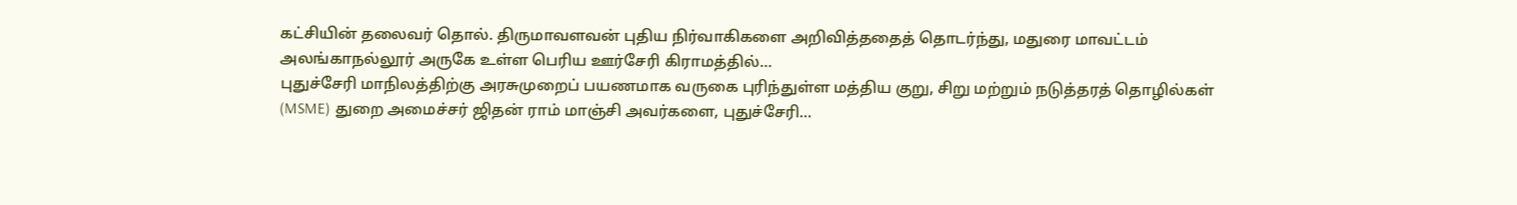கட்சியின் தலைவர் தொல். திருமாவளவன் புதிய நிர்வாகிகளை அறிவித்ததைத் தொடர்ந்து, மதுரை மாவட்டம் அலங்காநல்லூர் அருகே உள்ள பெரிய ஊர்சேரி கிராமத்தில்…
புதுச்சேரி மாநிலத்திற்கு அரசுமுறைப் பயணமாக வருகை புரிந்துள்ள மத்திய குறு, சிறு மற்றும் நடுத்தரத் தொழில்கள் (MSME) துறை அமைச்சர் ஜிதன் ராம் மாஞ்சி அவர்களை, புதுச்சேரி…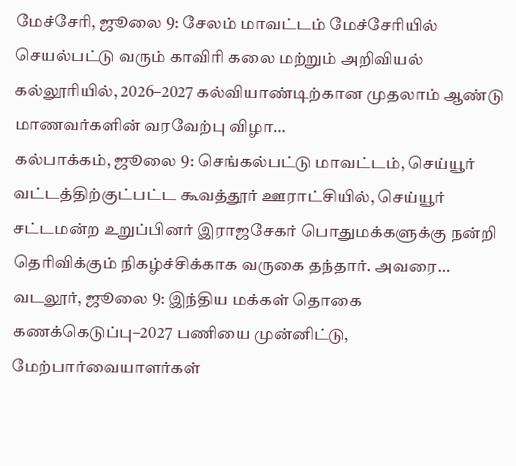மேச்சேரி, ஜூலை 9: சேலம் மாவட்டம் மேச்சேரியில் செயல்பட்டு வரும் காவிரி கலை மற்றும் அறிவியல் கல்லூரியில், 2026–2027 கல்வியாண்டிற்கான முதலாம் ஆண்டு மாணவர்களின் வரவேற்பு விழா…
கல்பாக்கம், ஜூலை 9: செங்கல்பட்டு மாவட்டம், செய்யூர் வட்டத்திற்குட்பட்ட கூவத்தூர் ஊராட்சியில், செய்யூர் சட்டமன்ற உறுப்பினர் இராஜசேகர் பொதுமக்களுக்கு நன்றி தெரிவிக்கும் நிகழ்ச்சிக்காக வருகை தந்தார். அவரை…
வடலூர், ஜூலை 9: இந்திய மக்கள் தொகை கணக்கெடுப்பு–2027 பணியை முன்னிட்டு, மேற்பார்வையாளர்கள்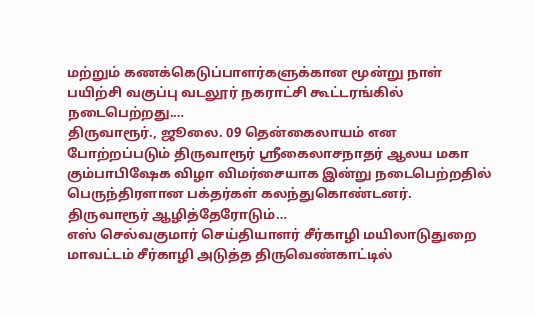மற்றும் கணக்கெடுப்பாளர்களுக்கான மூன்று நாள் பயிற்சி வகுப்பு வடலூர் நகராட்சி கூட்டரங்கில் நடைபெற்றது.…
திருவாரூர்., ஜூலை. 09 தென்கைலாயம் என போற்றப்படும் திருவாரூர் ஸ்ரீகைலாசநாதர் ஆலய மகா கும்பாபிஷேக விழா விமர்சையாக இன்று நடைபெற்றதில் பெருந்திரளான பக்தர்கள் கலந்துகொண்டனர். திருவாரூர் ஆழித்தேரோடும்…
எஸ் செல்வகுமார் செய்தியாளர் சீர்காழி மயிலாடுதுறை மாவட்டம் சீர்காழி அடுத்த திருவெண்காட்டில்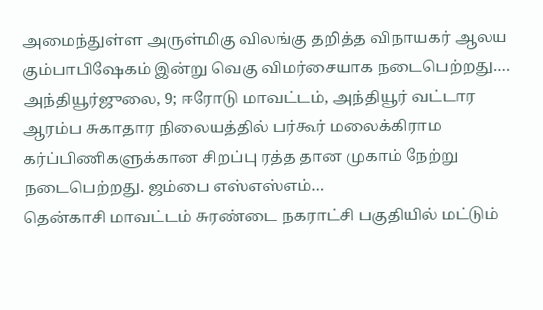அமைந்துள்ள அருள்மிகு விலங்கு தறித்த விநாயகர் ஆலய கும்பாபிஷேகம் இன்று வெகு விமர்சையாக நடைபெற்றது.…
அந்தியூர்ஜுலை, 9; ஈரோடு மாவட்டம், அந்தியூர் வட்டார ஆரம்ப சுகாதார நிலையத்தில் பர்கூர் மலைக்கிராம கர்ப்பிணிகளுக்கான சிறப்பு ரத்த தான முகாம் நேற்று நடைபெற்றது. ஜம்பை எஸ்எஸ்எம்…
தென்காசி மாவட்டம் சுரண்டை நகராட்சி பகுதியில் மட்டும்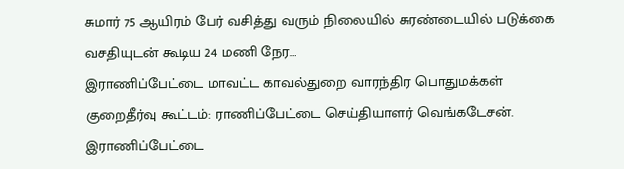சுமார் 75 ஆயிரம் பேர் வசித்து வரும் நிலையில் சுரண்டையில் படுக்கை வசதியுடன் கூடிய 24 மணி நேர…
இராணிப்பேட்டை மாவட்ட காவல்துறை வாரந்திர பொதுமக்கள் குறைதீர்வு கூட்டம்: ராணிப்பேட்டை செய்தியாளர் வெங்கடேசன். இராணிப்பேட்டை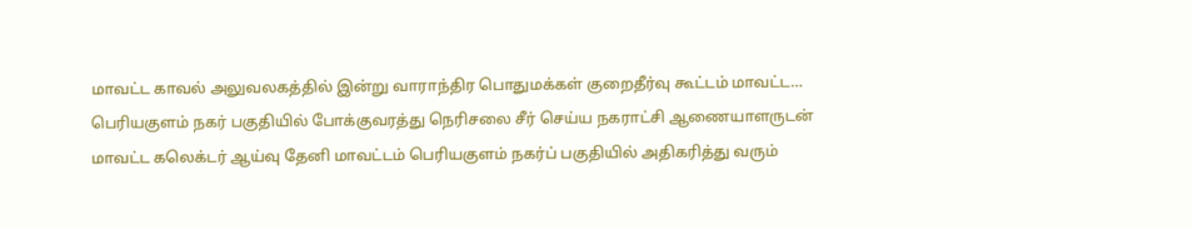மாவட்ட காவல் அலுவலகத்தில் இன்று வாராந்திர பொதுமக்கள் குறைதீர்வு கூட்டம் மாவட்ட…
பெரியகுளம் நகர் பகுதியில் போக்குவரத்து நெரிசலை சீர் செய்ய நகராட்சி ஆணையாளருடன் மாவட்ட கலெக்டர் ஆய்வு தேனி மாவட்டம் பெரியகுளம் நகர்ப் பகுதியில் அதிகரித்து வரும்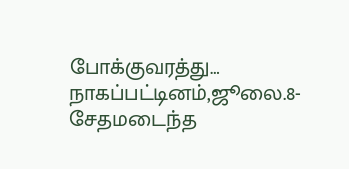போக்குவரத்து…
நாகப்பட்டினம்,ஜூலை.8- சேதமடைந்த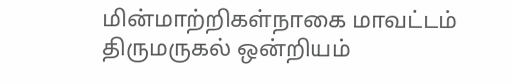மின்மாற்றிகள்நாகை மாவட்டம் திருமருகல் ஒன்றியம்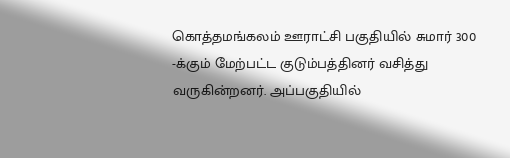கொத்தமங்கலம் ஊராட்சி பகுதியில் சுமார் 300 -க்கும் மேற்பட்ட குடும்பத்தினர் வசித்து வருகின்றனர். அப்பகுதியில்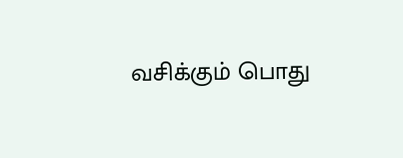வசிக்கும் பொது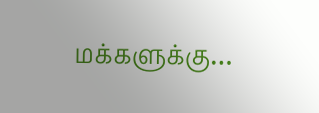மக்களுக்கு…